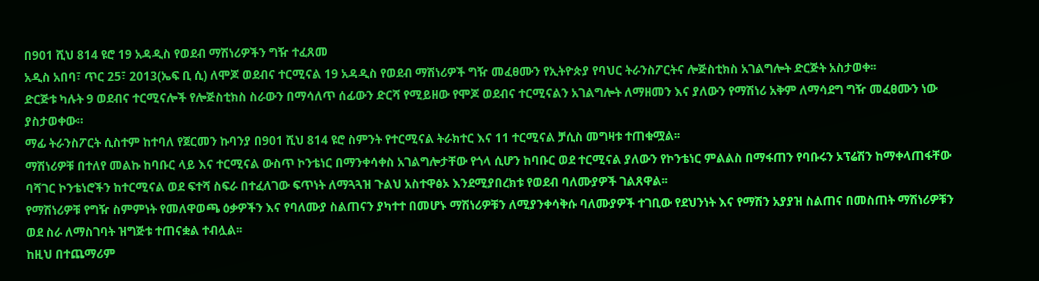በ901 ሺህ 814 ዩሮ 19 አዳዲስ የወደብ ማሽነሪዎችን ግዥ ተፈጸመ
አዲስ አበባ፣ ጥር 25፣ 2013(ኤፍ ቢ ሲ) ለሞጆ ወደብና ተርሚናል 19 አዳዲስ የወደብ ማሽነሪዎች ግዥ መፈፀሙን የኢትዮጵያ የባህር ትራንስፖርትና ሎጅስቲክስ አገልግሎት ድርጅት አስታወቀ፡፡
ድርጅቱ ካሉት 9 ወደብና ተርሚናሎች የሎጅስቲክስ ስራውን በማሳለጥ ሰፊውን ድርሻ የሚይዘው የሞጆ ወደብና ተርሚናልን አገልግሎት ለማዘመን እና ያለውን የማሽነሪ አቅም ለማሳደግ ግዥ መፈፀሙን ነው ያስታወቀው።
ማፊ ትራንስፖርት ሲስተም ከተባለ የጀርመን ኩባንያ በ901 ሺህ 814 ዩሮ ስምንት የተርሚናል ትራክተር እና 11 ተርሚናል ቻሲስ መግዛቱ ተጠቁሟል፡፡
ማሽነሪዎቹ በተለየ መልኩ ከባቡር ላይ እና ተርሚናል ውስጥ ኮንቴነር በማንቀሳቀስ አገልግሎታቸው የጎላ ሲሆን ከባቡር ወደ ተርሚናል ያለውን የኮንቴነር ምልልስ በማፋጠን የባቡሩን ኦፕሬሽን ከማቀላጠፋቸው ባሻገር ኮንቴነሮችን ከተርሚናል ወደ ፍተሻ ስፍራ በተፈለገው ፍጥነት ለማጓጓዝ ጉልህ አስተዋፅኦ እንደሚያበረክቱ የወደብ ባለሙያዎች ገልጸዋል፡፡
የማሽነሪዎቹ የግዥ ስምምነት የመለዋወጫ ዕቃዎችን እና የባለሙያ ስልጠናን ያካተተ በመሆኑ ማሽነሪዎቹን ለሚያንቀሳቅሱ ባለሙያዎች ተገቢው የደህንነት እና የማሽን አያያዝ ስልጠና በመስጠት ማሽነሪዎቹን ወደ ስራ ለማስገባት ዝግጅቱ ተጠናቋል ተብሏል፡፡
ከዚህ በተጨማሪም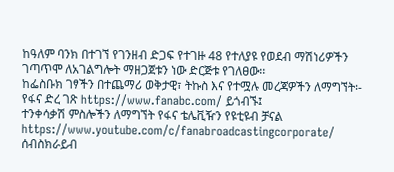ከዓለም ባንክ በተገኘ የገንዘብ ድጋፍ የተገዙ 48 የተለያዩ የወደብ ማሽነሪዎችን ገጣጥሞ ለአገልግሎት ማዘጋጀቱን ነው ድርጅቱ የገለፀው፡፡
ከፌስቡክ ገፃችን በተጨማሪ ወቅታዊ፣ ትኩስ እና የተሟሉ መረጃዎችን ለማግኘት፡-
የፋና ድረ ገጽ https://www.fanabc.com/ ይጎብኙ፤
ተንቀሳቃሽ ምስሎችን ለማግኘት የፋና ቴሌቪዥን የዩቲዩብ ቻናል https://www.youtube.com/c/fanabroadcastingcorporate/ ሰብስክራይብ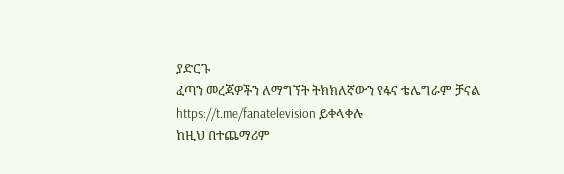ያድርጉ
ፈጣን መረጃዎችን ለማግኘት ትክክለኛውን የፋና ቴሌግራም ቻናል https://t.me/fanatelevision ይቀላቀሉ
ከዚህ በተጨማሪም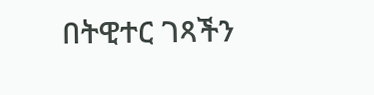በትዊተር ገጻችን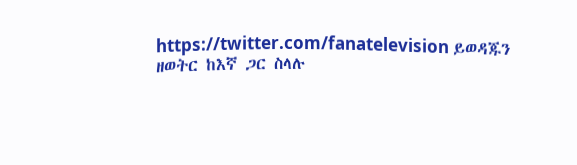https://twitter.com/fanatelevision ይወዳጁን
ዘወትር ከእኛ ጋር ስላሉ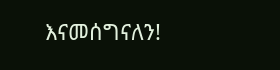እናመሰግናለን!